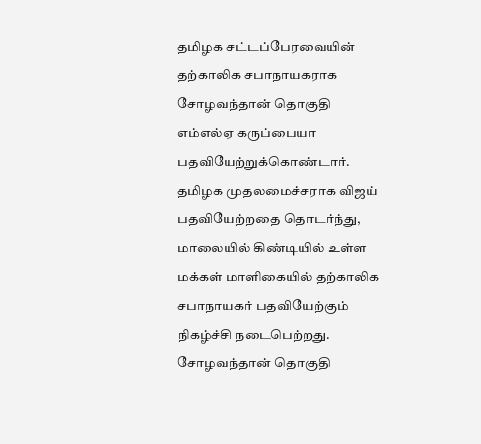தமிழக சட்டப்பேரவையின் தற்காலிக சபாநாயகராக சோழவந்தான் தொகுதி எம்எல்ஏ கருப்பையா பதவியேற்றுக்கொண்டார்.
தமிழக முதலமைச்சராக விஜய் பதவியேற்றதை தொடர்ந்து, மாலையில் கிண்டியில் உள்ள மக்கள் மாளிகையில் தற்காலிக சபாநாயகர் பதவியேற்கும் நிகழ்ச்சி நடைபெற்றது. சோழவந்தான் தொகுதி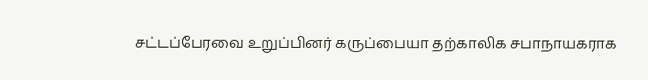சட்டப்பேரவை உறுப்பினர் கருப்பையா தற்காலிக சபாநாயகராக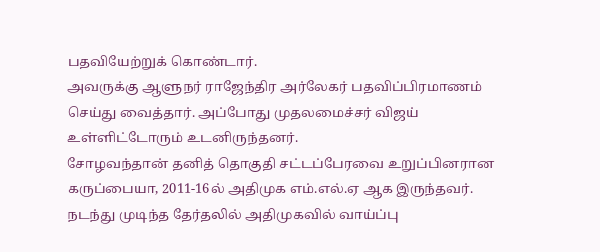பதவியேற்றுக் கொண்டார்.
அவருக்கு ஆளுநர் ராஜேந்திர அர்லேகர் பதவிப்பிரமாணம் செய்து வைத்தார். அப்போது முதலமைச்சர் விஜய் உள்ளிட்டோரும் உடனிருந்தனர்.
சோழவந்தான் தனித் தொகுதி சட்டப்பேரவை உறுப்பினரான கருப்பையா, 2011-16ல் அதிமுக எம்.எல்.ஏ ஆக இருந்தவர். நடந்து முடிந்த தேர்தலில் அதிமுகவில் வாய்ப்பு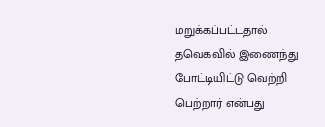மறுக்கப்பட்டதால் தவெகவில் இணைந்து போட்டியிட்டு வெற்றி பெற்றார் என்பது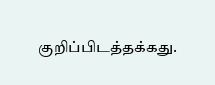குறிப்பிடத்தக்கது.